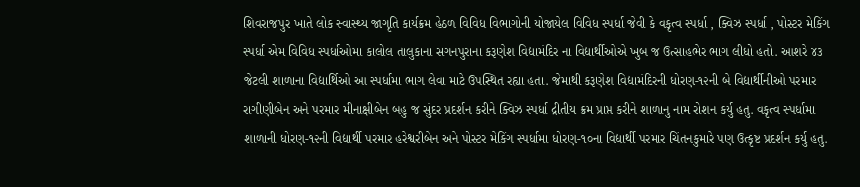શિવરાજપુર ખાતે લોક સ્વાસ્થ્ય જાગૃતિ કાર્યક્રમ હેઠળ વિવિધ વિભાગોની યોજાયેલ વિવિધ સ્પર્ધા જેવી કે વકૃત્વ સ્પર્ધા , ક્વિઝ સ્પર્ધા , પોસ્ટર મેકિંગ સ્પર્ધા એમ વિવિધ સ્પર્ધાઓમા કાલોલ તાલુકાના સગનપુરાના કરૂણેશ વિદ્યામંદિર ના વિદ્યાર્થીઓએ ખુબ જ ઉત્સાહભેર ભાગ લીધો હતો. આશરે ૪૩ જેટલી શાળાના વિદ્યાર્થિઓ આ સ્પર્ધામા ભાગ લેવા માટે ઉપસ્થિત રહ્યા હતા. જેમાથી કરૂણેશ વિદ્યામંદિરની ધોરણ-૧૨ની બે વિદ્યાર્થીનીઓ પરમાર રાગીણીબેન અને પરમાર મીનાક્ષીબેન બહુ જ સુંદર પ્રદર્શન કરીને ક્વિઝ સ્પર્ધા દ્રીતીય ક્રમ પ્રાપ્ત કરીને શાળાનુ નામ રોશન કર્યુ હતુ. વકૃત્વ સ્પર્ધામા શાળાની ધોરણ-૧૨ની વિદ્યાર્થી પરમાર હરેશ્વરીબેન અને પોસ્ટર મેકિંગ સ્પર્ધામા ધોરણ-૧૦ના વિદ્યાર્થી પરમાર ચિંતનકુમારે પણ ઉત્કૃષ્ટ પ્રદર્શન કર્યુ હતુ.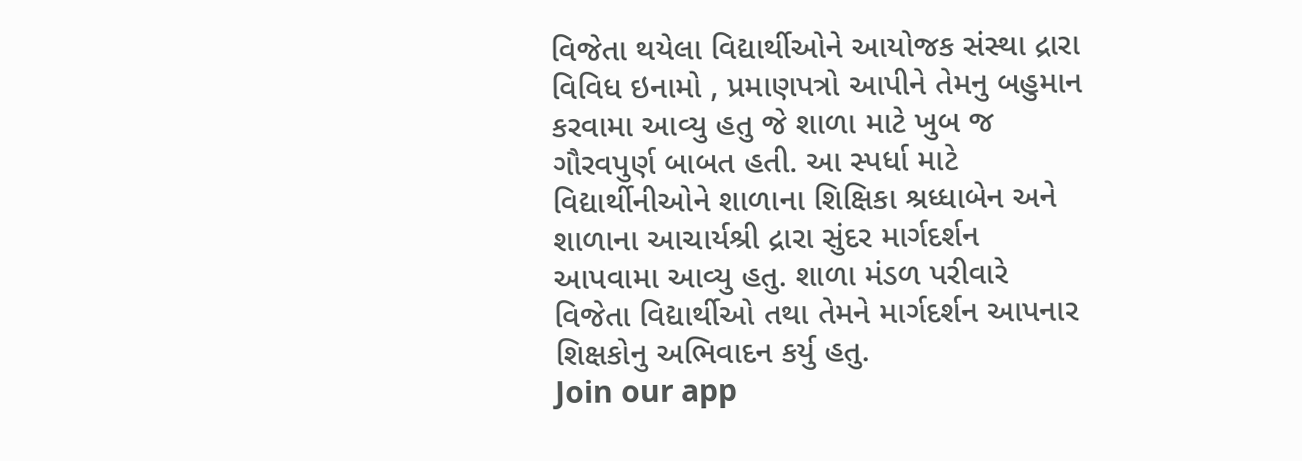વિજેતા થયેલા વિદ્યાર્થીઓને આયોજક સંસ્થા દ્રારા વિવિધ ઇનામો , પ્રમાણપત્રો આપીને તેમનુ બહુમાન કરવામા આવ્યુ હતુ જે શાળા માટે ખુબ જ ગૌરવપુર્ણ બાબત હતી. આ સ્પર્ધા માટે વિદ્યાર્થીનીઓને શાળાના શિક્ષિકા શ્રધ્ધાબેન અને શાળાના આચાર્યશ્રી દ્રારા સુંદર માર્ગદર્શન આપવામા આવ્યુ હતુ. શાળા મંડળ પરીવારે વિજેતા વિદ્યાર્થીઓ તથા તેમને માર્ગદર્શન આપનાર શિક્ષકોનુ અભિવાદન કર્યુ હતુ.
Join our app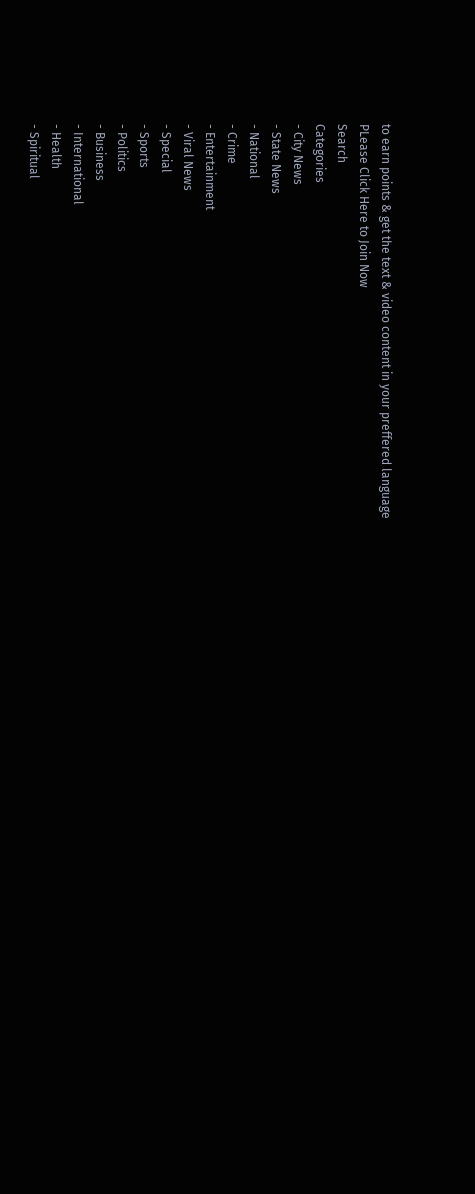to earn points & get the text & video content in your preffered language
PLease Click Here to Join Now
Search
Categories
- City News
- State News
- National
- Crime
- Entertainment
- Viral News
- Special
- Sports
- Politics
- Business
- International
- Health
- Spiritual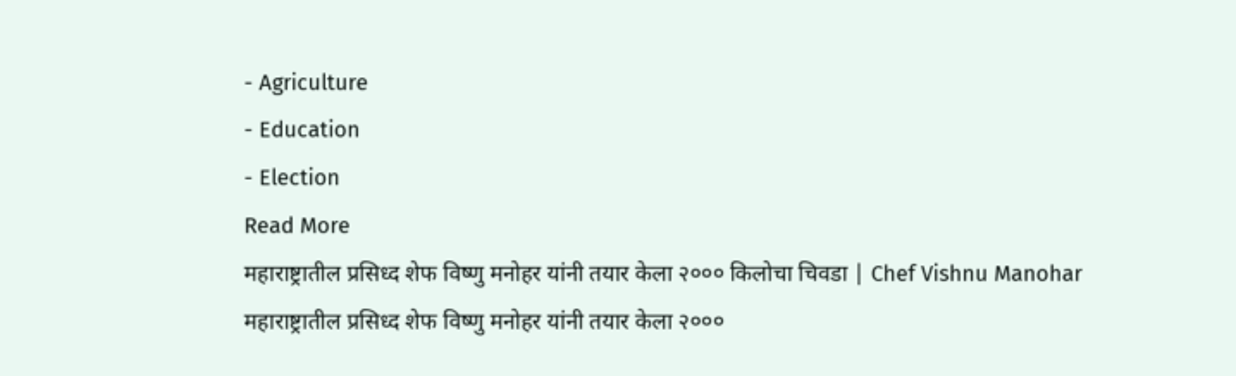- Agriculture
- Education
- Election
Read More
महाराष्ट्रातील प्रसिध्द शेफ विष्णु मनोहर यांनी तयार केला २००० किलोचा चिवडा | Chef Vishnu Manohar
महाराष्ट्रातील प्रसिध्द शेफ विष्णु मनोहर यांनी तयार केला २०००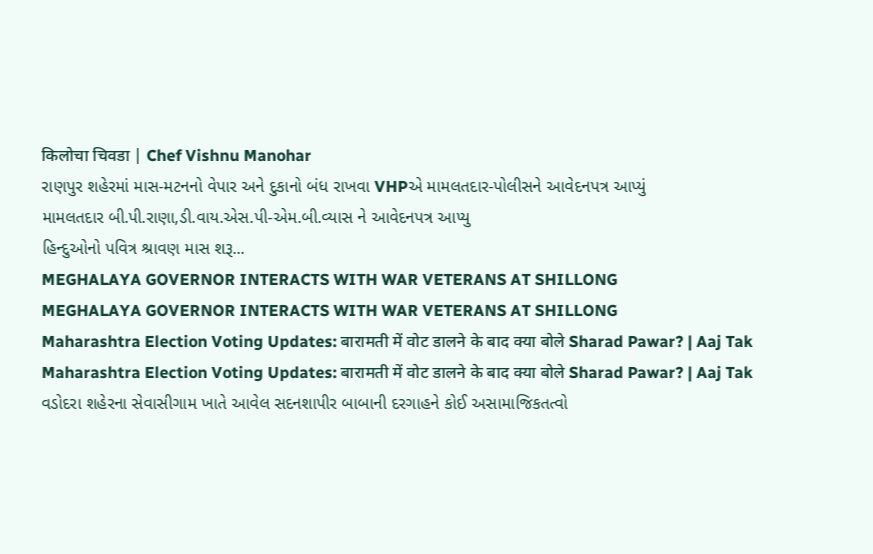किलोचा चिवडा | Chef Vishnu Manohar
રાણપુર શહેરમાં માસ-મટનનો વેપાર અને દુકાનો બંધ રાખવા VHPએ મામલતદાર-પોલીસને આવેદનપત્ર આપ્યું
મામલતદાર બી.પી.રાણા,ડી.વાય.એસ.પી-એમ.બી.વ્યાસ ને આવેદનપત્ર આપ્યુ
હિન્દુઓનો પવિત્ર શ્રાવણ માસ શરૂ...
MEGHALAYA GOVERNOR INTERACTS WITH WAR VETERANS AT SHILLONG
MEGHALAYA GOVERNOR INTERACTS WITH WAR VETERANS AT SHILLONG
Maharashtra Election Voting Updates: बारामती में वोट डालने के बाद क्या बोले Sharad Pawar? | Aaj Tak
Maharashtra Election Voting Updates: बारामती में वोट डालने के बाद क्या बोले Sharad Pawar? | Aaj Tak
વડોદરા શહેરના સેવાસીગામ ખાતે આવેલ સદનશાપીર બાબાની દરગાહને કોઈ અસામાજિકતત્વો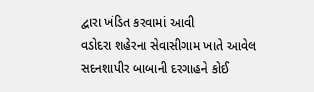દ્વારા ખંડિત કરવામાં આવી
વડોદરા શહેરના સેવાસીગામ ખાતે આવેલ સદનશાપીર બાબાની દરગાહને કોઈ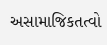અસામાજિકતત્વો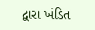દ્વારા ખંડિત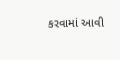કરવામાં આવી